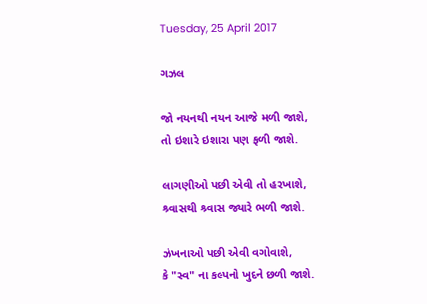Tuesday, 25 April 2017

ગઝલ

જો નયનથી નયન આજે મળી જાશે,
તો ઇશારે ઇશારા પણ ફળી જાશે.

લાગણીઓ પછી એવી તો હરખાશે,
શ્ર્વાસથી શ્ર્વાસ જ્યારે ભળી જાશે.

ઝંખનાઓ પછી એવી વગોવાશે,
કે "સ્વ" ના કલ્પનો ખુદને છળી જાશે.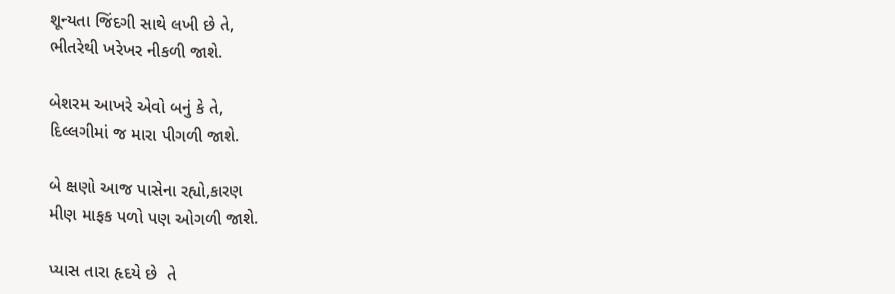શૂન્યતા જિંદગી સાથે લખી છે તે,
ભીતરેથી ખરેખર નીકળી જાશે.

બેશરમ આખરે એવો બનું કે તે,
દિલ્લગીમાં જ મારા પીગળી જાશે.

બે ક્ષણો આજ પાસેના રહ્યો,કારણ
મીણ માફક પળો પણ ઓગળી જાશે.

પ્યાસ તારા હૃદયે છે  તે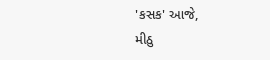'કસક' આજે,
મીઠુ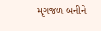મૃગજળ બનીને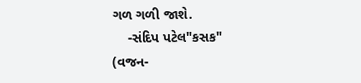ગળ ગળી જાશે.
    -સંદિપ પટેલ"કસક"
(વજન-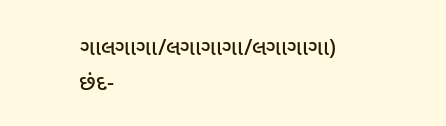ગાલગાગા/લગાગાગા/લગાગાગા)
છંદ-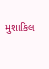મુશાકિલ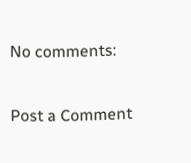No comments:

Post a Comment